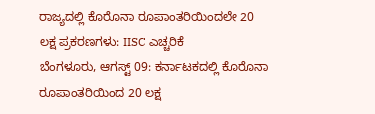ರಾಜ್ಯದಲ್ಲಿ ಕೊರೊನಾ ರೂಪಾಂತರಿಯಿಂದಲೇ 20 ಲಕ್ಷ ಪ್ರಕರಣಗಳು: IISC ಎಚ್ಚರಿಕೆ
ಬೆಂಗಳೂರು, ಆಗಸ್ಟ್ 09: ಕರ್ನಾಟಕದಲ್ಲಿ ಕೊರೊನಾ ರೂಪಾಂತರಿಯಿಂದ 20 ಲಕ್ಷ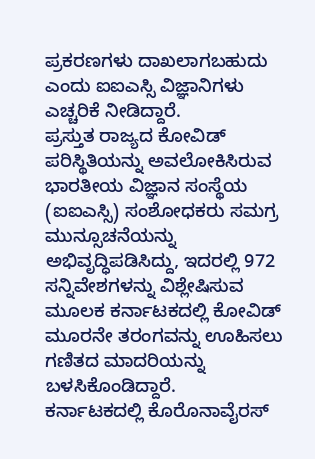ಪ್ರಕರಣಗಳು ದಾಖಲಾಗಬಹುದು ಎಂದು ಐಐಎಸ್ಸಿ ವಿಜ್ಞಾನಿಗಳು ಎಚ್ಚರಿಕೆ ನೀಡಿದ್ದಾರೆ.
ಪ್ರಸ್ತುತ ರಾಜ್ಯದ ಕೋವಿಡ್ ಪರಿಸ್ಥಿತಿಯನ್ನು ಅವಲೋಕಿಸಿರುವ ಭಾರತೀಯ ವಿಜ್ಞಾನ ಸಂಸ್ಥೆಯ (ಐಐಎಸ್ಸಿ) ಸಂಶೋಧಕರು ಸಮಗ್ರ ಮುನ್ಸೂಚನೆಯನ್ನು ಅಭಿವೃದ್ಧಿಪಡಿಸಿದ್ದು, ಇದರಲ್ಲಿ 972 ಸನ್ನಿವೇಶಗಳನ್ನು ವಿಶ್ಲೇಷಿಸುವ ಮೂಲಕ ಕರ್ನಾಟಕದಲ್ಲಿ ಕೋವಿಡ್ ಮೂರನೇ ತರಂಗವನ್ನು ಊಹಿಸಲು ಗಣಿತದ ಮಾದರಿಯನ್ನು ಬಳಸಿಕೊಂಡಿದ್ದಾರೆ.
ಕರ್ನಾಟಕದಲ್ಲಿ ಕೊರೊನಾವೈರಸ್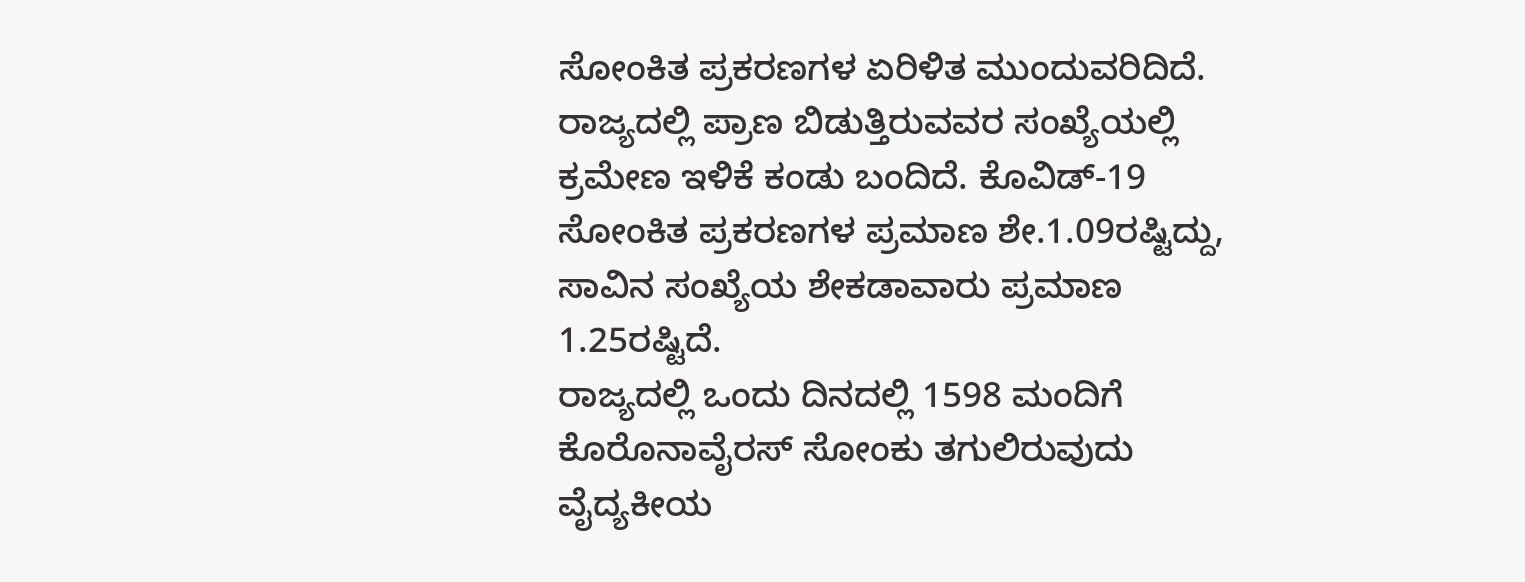ಸೋಂಕಿತ ಪ್ರಕರಣಗಳ ಏರಿಳಿತ ಮುಂದುವರಿದಿದೆ. ರಾಜ್ಯದಲ್ಲಿ ಪ್ರಾಣ ಬಿಡುತ್ತಿರುವವರ ಸಂಖ್ಯೆಯಲ್ಲಿ ಕ್ರಮೇಣ ಇಳಿಕೆ ಕಂಡು ಬಂದಿದೆ. ಕೊವಿಡ್-19 ಸೋಂಕಿತ ಪ್ರಕರಣಗಳ ಪ್ರಮಾಣ ಶೇ.1.09ರಷ್ಟಿದ್ದು, ಸಾವಿನ ಸಂಖ್ಯೆಯ ಶೇಕಡಾವಾರು ಪ್ರಮಾಣ 1.25ರಷ್ಟಿದೆ.
ರಾಜ್ಯದಲ್ಲಿ ಒಂದು ದಿನದಲ್ಲಿ 1598 ಮಂದಿಗೆ ಕೊರೊನಾವೈರಸ್ ಸೋಂಕು ತಗುಲಿರುವುದು ವೈದ್ಯಕೀಯ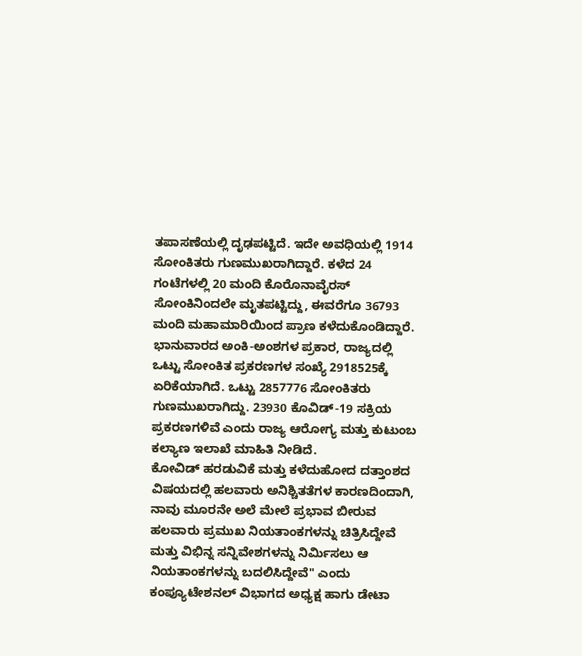ತಪಾಸಣೆಯಲ್ಲಿ ದೃಢಪಟ್ಟಿದೆ. ಇದೇ ಅವಧಿಯಲ್ಲಿ 1914 ಸೋಂಕಿತರು ಗುಣಮುಖರಾಗಿದ್ದಾರೆ. ಕಳೆದ 24 ಗಂಟೆಗಳಲ್ಲಿ 20 ಮಂದಿ ಕೊರೊನಾವೈರಸ್ ಸೋಂಕಿನಿಂದಲೇ ಮೃತಪಟ್ಟಿದ್ದು, ಈವರೆಗೂ 36793 ಮಂದಿ ಮಹಾಮಾರಿಯಿಂದ ಪ್ರಾಣ ಕಳೆದುಕೊಂಡಿದ್ದಾರೆ.
ಭಾನುವಾರದ ಅಂಕಿ-ಅಂಶಗಳ ಪ್ರಕಾರ, ರಾಜ್ಯದಲ್ಲಿ ಒಟ್ಟು ಸೋಂಕಿತ ಪ್ರಕರಣಗಳ ಸಂಖ್ಯೆ 2918525ಕ್ಕೆ ಏರಿಕೆಯಾಗಿದೆ. ಒಟ್ಟು 2857776 ಸೋಂಕಿತರು ಗುಣಮುಖರಾಗಿದ್ದು. 23930 ಕೊವಿಡ್-19 ಸಕ್ರಿಯ ಪ್ರಕರಣಗಳಿವೆ ಎಂದು ರಾಜ್ಯ ಆರೋಗ್ಯ ಮತ್ತು ಕುಟುಂಬ ಕಲ್ಯಾಣ ಇಲಾಖೆ ಮಾಹಿತಿ ನೀಡಿದೆ.
ಕೋವಿಡ್ ಹರಡುವಿಕೆ ಮತ್ತು ಕಳೆದುಹೋದ ದತ್ತಾಂಶದ ವಿಷಯದಲ್ಲಿ ಹಲವಾರು ಅನಿಶ್ಚಿತತೆಗಳ ಕಾರಣದಿಂದಾಗಿ, ನಾವು ಮೂರನೇ ಅಲೆ ಮೇಲೆ ಪ್ರಭಾವ ಬೀರುವ ಹಲವಾರು ಪ್ರಮುಖ ನಿಯತಾಂಕಗಳನ್ನು ಚಿತ್ರಿಸಿದ್ದೇವೆ ಮತ್ತು ವಿಭಿನ್ನ ಸನ್ನಿವೇಶಗಳನ್ನು ನಿರ್ಮಿಸಲು ಆ ನಿಯತಾಂಕಗಳನ್ನು ಬದಲಿಸಿದ್ದೇವೆ" ಎಂದು ಕಂಪ್ಯೂಟೇಶನಲ್ ವಿಭಾಗದ ಅಧ್ಯಕ್ಷ ಹಾಗು ಡೇಟಾ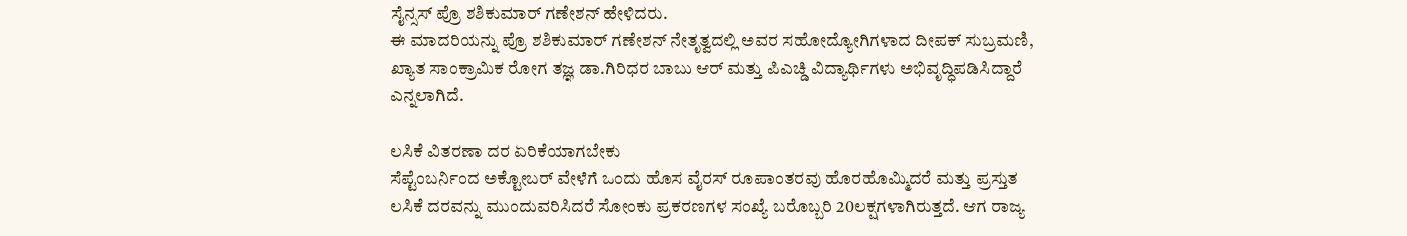ಸೈನ್ಸಸ್ ಪ್ರೊ ಶಶಿಕುಮಾರ್ ಗಣೇಶನ್ ಹೇಳಿದರು.
ಈ ಮಾದರಿಯನ್ನು ಪ್ರೊ ಶಶಿಕುಮಾರ್ ಗಣೇಶನ್ ನೇತೃತ್ವದಲ್ಲಿ ಅವರ ಸಹೋದ್ಯೋಗಿಗಳಾದ ದೀಪಕ್ ಸುಬ್ರಮಣಿ, ಖ್ಯಾತ ಸಾಂಕ್ರಾಮಿಕ ರೋಗ ತಜ್ಞ ಡಾ.ಗಿರಿಧರ ಬಾಬು ಆರ್ ಮತ್ತು ಪಿಎಚ್ಡಿ ವಿದ್ಯಾರ್ಥಿಗಳು ಅಭಿವೃದ್ಧಿಪಡಿಸಿದ್ದಾರೆ ಎನ್ನಲಾಗಿದೆ.

ಲಸಿಕೆ ವಿತರಣಾ ದರ ಏರಿಕೆಯಾಗಬೇಕು
ಸೆಪ್ಟೆಂಬರ್ನಿಂದ ಅಕ್ಟೋಬರ್ ವೇಳೆಗೆ ಒಂದು ಹೊಸ ವೈರಸ್ ರೂಪಾಂತರವು ಹೊರಹೊಮ್ಮಿದರೆ ಮತ್ತು ಪ್ರಸ್ತುತ ಲಸಿಕೆ ದರವನ್ನು ಮುಂದುವರಿಸಿದರೆ ಸೋಂಕು ಪ್ರಕರಣಗಳ ಸಂಖ್ಯೆ ಬರೊಬ್ಬರಿ 20ಲಕ್ಷಗಳಾಗಿರುತ್ತದೆ. ಆಗ ರಾಜ್ಯ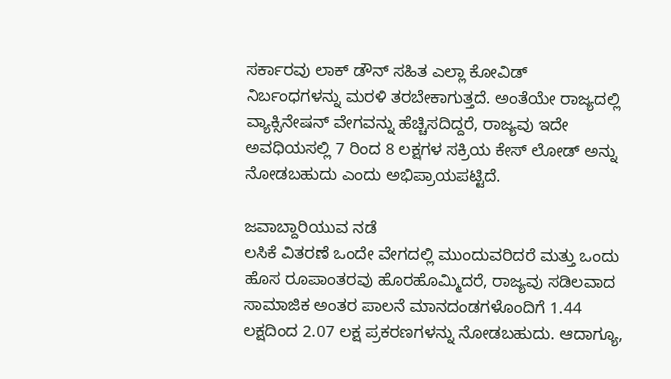ಸರ್ಕಾರವು ಲಾಕ್ ಡೌನ್ ಸಹಿತ ಎಲ್ಲಾ ಕೋವಿಡ್ ನಿರ್ಬಂಧಗಳನ್ನು ಮರಳಿ ತರಬೇಕಾಗುತ್ತದೆ. ಅಂತೆಯೇ ರಾಜ್ಯದಲ್ಲಿ ವ್ಯಾಕ್ಸಿನೇಷನ್ ವೇಗವನ್ನು ಹೆಚ್ಚಿಸದಿದ್ದರೆ, ರಾಜ್ಯವು ಇದೇ ಅವಧಿಯಸಲ್ಲಿ 7 ರಿಂದ 8 ಲಕ್ಷಗಳ ಸಕ್ರಿಯ ಕೇಸ್ ಲೋಡ್ ಅನ್ನು ನೋಡಬಹುದು ಎಂದು ಅಭಿಪ್ರಾಯಪಟ್ಟಿದೆ.

ಜವಾಬ್ದಾರಿಯುವ ನಡೆ
ಲಸಿಕೆ ವಿತರಣೆ ಒಂದೇ ವೇಗದಲ್ಲಿ ಮುಂದುವರಿದರೆ ಮತ್ತು ಒಂದು ಹೊಸ ರೂಪಾಂತರವು ಹೊರಹೊಮ್ಮಿದರೆ, ರಾಜ್ಯವು ಸಡಿಲವಾದ ಸಾಮಾಜಿಕ ಅಂತರ ಪಾಲನೆ ಮಾನದಂಡಗಳೊಂದಿಗೆ 1.44 ಲಕ್ಷದಿಂದ 2.07 ಲಕ್ಷ ಪ್ರಕರಣಗಳನ್ನು ನೋಡಬಹುದು. ಆದಾಗ್ಯೂ,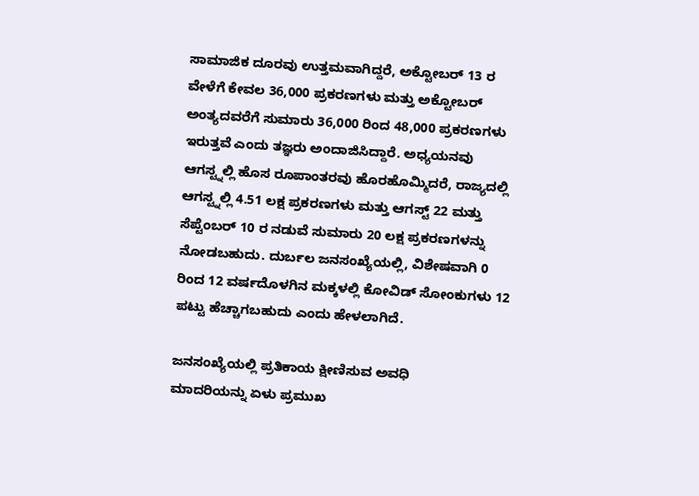ಸಾಮಾಜಿಕ ದೂರವು ಉತ್ತಮವಾಗಿದ್ದರೆ, ಅಕ್ಟೋಬರ್ 13 ರ ವೇಳೆಗೆ ಕೇವಲ 36,000 ಪ್ರಕರಣಗಳು ಮತ್ತು ಅಕ್ಟೋಬರ್ ಅಂತ್ಯದವರೆಗೆ ಸುಮಾರು 36,000 ರಿಂದ 48,000 ಪ್ರಕರಣಗಳು ಇರುತ್ತವೆ ಎಂದು ತಜ್ಞರು ಅಂದಾಜಿಸಿದ್ದಾರೆ. ಅಧ್ಯಯನವು ಆಗಸ್ಟ್ನಲ್ಲಿ ಹೊಸ ರೂಪಾಂತರವು ಹೊರಹೊಮ್ಮಿದರೆ, ರಾಜ್ಯದಲ್ಲಿ ಆಗಸ್ಟ್ನಲ್ಲಿ 4.51 ಲಕ್ಷ ಪ್ರಕರಣಗಳು ಮತ್ತು ಆಗಸ್ಟ್ 22 ಮತ್ತು ಸೆಪ್ಟೆಂಬರ್ 10 ರ ನಡುವೆ ಸುಮಾರು 20 ಲಕ್ಷ ಪ್ರಕರಣಗಳನ್ನು ನೋಡಬಹುದು. ದುರ್ಬಲ ಜನಸಂಖ್ಯೆಯಲ್ಲಿ, ವಿಶೇಷವಾಗಿ 0 ರಿಂದ 12 ವರ್ಷದೊಳಗಿನ ಮಕ್ಕಳಲ್ಲಿ ಕೋವಿಡ್ ಸೋಂಕುಗಳು 12 ಪಟ್ಟು ಹೆಚ್ಚಾಗಬಹುದು ಎಂದು ಹೇಳಲಾಗಿದೆ.

ಜನಸಂಖ್ಯೆಯಲ್ಲಿ ಪ್ರತಿಕಾಯ ಕ್ಷೀಣಿಸುವ ಅವಧಿ
ಮಾದರಿಯನ್ನು ಏಳು ಪ್ರಮುಖ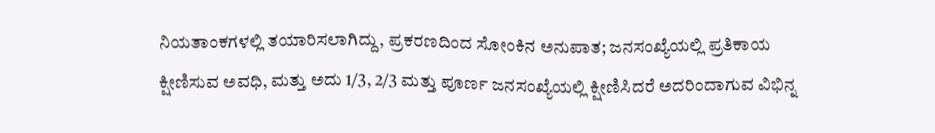ನಿಯತಾಂಕಗಳಲ್ಲಿ ತಯಾರಿಸಲಾಗಿದ್ದು, ಪ್ರಕರಣದಿಂದ ಸೋಂಕಿನ ಅನುಪಾತ; ಜನಸಂಖ್ಯೆಯಲ್ಲಿ ಪ್ರತಿಕಾಯ ಕ್ಷೀಣಿಸುವ ಅವಧಿ, ಮತ್ತು ಅದು 1/3, 2/3 ಮತ್ತು ಪೂರ್ಣ ಜನಸಂಖ್ಯೆಯಲ್ಲಿ ಕ್ಷೀಣಿಸಿದರೆ ಅದರಿಂದಾಗುವ ವಿಭಿನ್ನ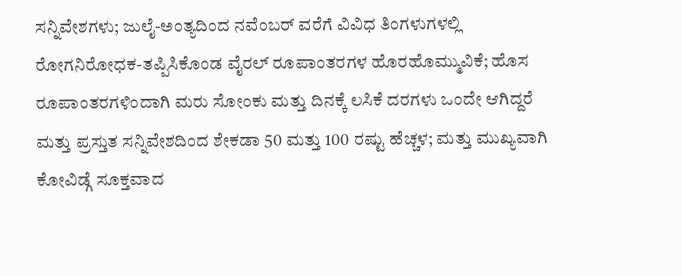ಸನ್ನಿವೇಶಗಳು; ಜುಲೈ-ಅಂತ್ಯದಿಂದ ನವೆಂಬರ್ ವರೆಗೆ ವಿವಿಧ ತಿಂಗಳುಗಳಲ್ಲಿ ರೋಗನಿರೋಧಕ-ತಪ್ಪಿಸಿಕೊಂಡ ವೈರಲ್ ರೂಪಾಂತರಗಳ ಹೊರಹೊಮ್ಮುವಿಕೆ; ಹೊಸ ರೂಪಾಂತರಗಳಿಂದಾಗಿ ಮರು ಸೋಂಕು ಮತ್ತು ದಿನಕ್ಕೆ ಲಸಿಕೆ ದರಗಳು ಒಂದೇ ಆಗಿದ್ದರೆ ಮತ್ತು ಪ್ರಸ್ತುತ ಸನ್ನಿವೇಶದಿಂದ ಶೇಕಡಾ 50 ಮತ್ತು 100 ರಷ್ಟು ಹೆಚ್ಚಳ; ಮತ್ತು ಮುಖ್ಯವಾಗಿ ಕೋವಿಡ್ಗೆ ಸೂಕ್ತವಾದ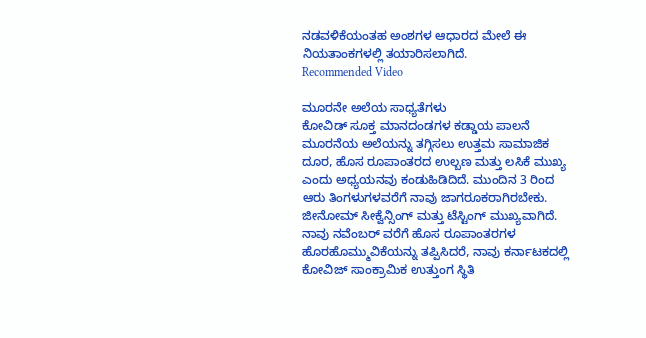ನಡವಳಿಕೆಯಂತಹ ಅಂಶಗಳ ಆಧಾರದ ಮೇಲೆ ಈ ನಿಯತಾಂಕಗಳಲ್ಲಿ ತಯಾರಿಸಲಾಗಿದೆ.
Recommended Video

ಮೂರನೇ ಅಲೆಯ ಸಾಧ್ಯತೆಗಳು
ಕೋವಿಡ್ ಸೂಕ್ತ ಮಾನದಂಡಗಳ ಕಡ್ಡಾಯ ಪಾಲನೆ ಮೂರನೆಯ ಅಲೆಯನ್ನು ತಗ್ಗಿಸಲು ಉತ್ತಮ ಸಾಮಾಜಿಕ ದೂರ, ಹೊಸ ರೂಪಾಂತರದ ಉಲ್ಬಣ ಮತ್ತು ಲಸಿಕೆ ಮುಖ್ಯ ಎಂದು ಅಧ್ಯಯನವು ಕಂಡುಹಿಡಿದಿದೆ. ಮುಂದಿನ 3 ರಿಂದ ಆರು ತಿಂಗಳುಗಳವರೆಗೆ ನಾವು ಜಾಗರೂಕರಾಗಿರಬೇಕು. ಜೀನೋಮ್ ಸೀಕ್ವೆನ್ಸಿಂಗ್ ಮತ್ತು ಟೆಸ್ಟಿಂಗ್ ಮುಖ್ಯವಾಗಿದೆ. ನಾವು ನವೆಂಬರ್ ವರೆಗೆ ಹೊಸ ರೂಪಾಂತರಗಳ ಹೊರಹೊಮ್ಮುವಿಕೆಯನ್ನು ತಪ್ಪಿಸಿದರೆ, ನಾವು ಕರ್ನಾಟಕದಲ್ಲಿ ಕೋವಿಜ್ ಸಾಂಕ್ರಾಮಿಕ ಉತ್ತುಂಗ ಸ್ಥಿತಿ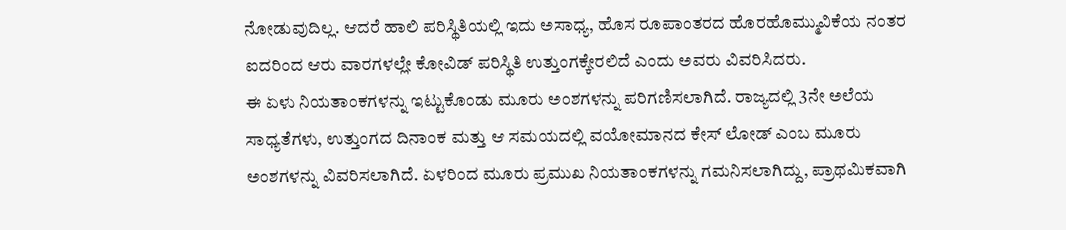ನೋಡುವುದಿಲ್ಲ. ಆದರೆ ಹಾಲಿ ಪರಿಸ್ಥಿತಿಯಲ್ಲಿ ಇದು ಅಸಾಧ್ಯ, ಹೊಸ ರೂಪಾಂತರದ ಹೊರಹೊಮ್ಮುವಿಕೆಯ ನಂತರ ಐದರಿಂದ ಆರು ವಾರಗಳಲ್ಲೇ ಕೋವಿಡ್ ಪರಿಸ್ಥಿತಿ ಉತ್ತುಂಗಕ್ಕೇರಲಿದೆ ಎಂದು ಅವರು ವಿವರಿಸಿದರು.
ಈ ಏಳು ನಿಯತಾಂಕಗಳನ್ನು ಇಟ್ಟುಕೊಂಡು ಮೂರು ಅಂಶಗಳನ್ನು ಪರಿಗಣಿಸಲಾಗಿದೆ. ರಾಜ್ಯದಲ್ಲಿ 3ನೇ ಅಲೆಯ ಸಾಧ್ಯತೆಗಳು, ಉತ್ತುಂಗದ ದಿನಾಂಕ ಮತ್ತು ಆ ಸಮಯದಲ್ಲಿ ವಯೋಮಾನದ ಕೇಸ್ ಲೋಡ್ ಎಂಬ ಮೂರು ಅಂಶಗಳನ್ನು ವಿವರಿಸಲಾಗಿದೆ. ಏಳರಿಂದ ಮೂರು ಪ್ರಮುಖ ನಿಯತಾಂಕಗಳನ್ನು ಗಮನಿಸಲಾಗಿದ್ದು, ಪ್ರಾಥಮಿಕವಾಗಿ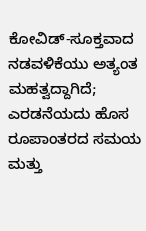ಕೋವಿಡ್-ಸೂಕ್ತವಾದ ನಡವಳಿಕೆಯು ಅತ್ಯಂತ ಮಹತ್ವದ್ದಾಗಿದೆ; ಎರಡನೆಯದು ಹೊಸ ರೂಪಾಂತರದ ಸಮಯ ಮತ್ತು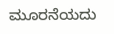ಮೂರನೆಯದು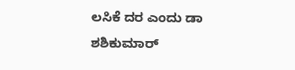ಲಸಿಕೆ ದರ ಎಂದು ಡಾ ಶಶಿಕುಮಾರ್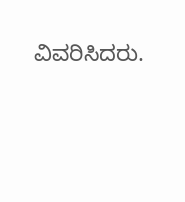ವಿವರಿಸಿದರು.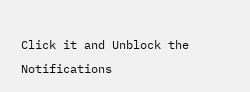Click it and Unblock the Notifications